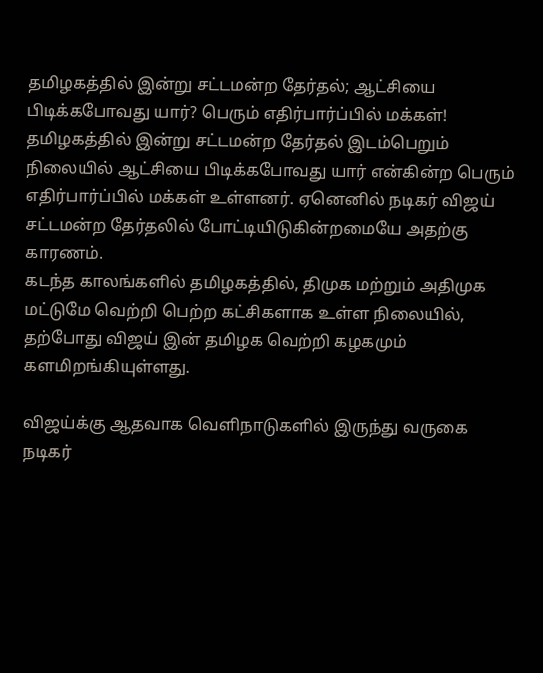தமிழகத்தில் இன்று சட்டமன்ற தேர்தல்; ஆட்சியை பிடிக்கபோவது யார்? பெரும் எதிர்பார்ப்பில் மக்கள்!
தமிழகத்தில் இன்று சட்டமன்ற தேர்தல் இடம்பெறும் நிலையில் ஆட்சியை பிடிக்கபோவது யார் என்கின்ற பெரும் எதிர்பார்ப்பில் மக்கள் உள்ளனர். ஏனெனில் நடிகர் விஜய் சட்டமன்ற தேர்தலில் போட்டியிடுகின்றமையே அதற்கு காரணம்.
கடந்த காலங்களில் தமிழகத்தில், திமுக மற்றும் அதிமுக மட்டுமே வெற்றி பெற்ற கட்சிகளாக உள்ள நிலையில், தற்போது விஜய் இன் தமிழக வெற்றி கழகமும் களமிறங்கியுள்ளது.

விஜய்க்கு ஆதவாக வெளிநாடுகளில் இருந்து வருகை
நடிகர்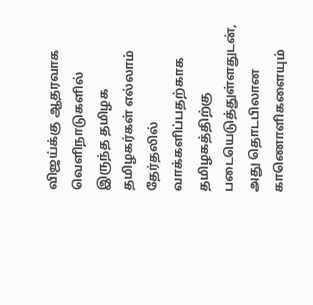விஜய்க்கு ஆதரவாக வெளிநாடுகளில் இருந்த தமிழக தமிழகர்கள் எல்லாம் தேர்தலில் வாக்களிப்பதற்காக தமிழகத்திற்கு படையெடுத்துள்ளதுடன், அது தொடபிலான காணொளிகளையும்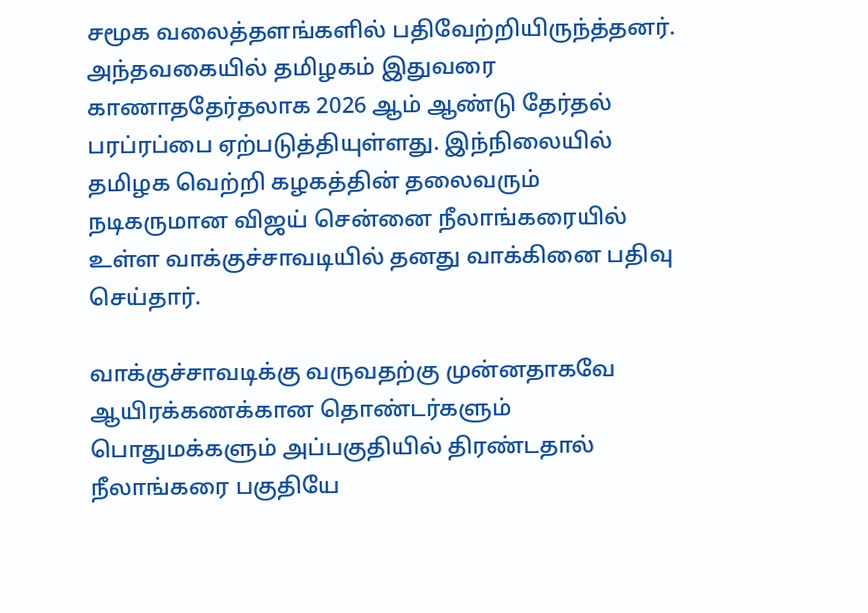சமூக வலைத்தளங்களில் பதிவேற்றியிருந்த்தனர்.
அந்தவகையில் தமிழகம் இதுவரை காணாததேர்தலாக 2026 ஆம் ஆண்டு தேர்தல் பரப்ரப்பை ஏற்படுத்தியுள்ளது. இந்நிலையில் தமிழக வெற்றி கழகத்தின் தலைவரும் நடிகருமான விஜய் சென்னை நீலாங்கரையில் உள்ள வாக்குச்சாவடியில் தனது வாக்கினை பதிவு செய்தார்.

வாக்குச்சாவடிக்கு வருவதற்கு முன்னதாகவே ஆயிரக்கணக்கான தொண்டர்களும் பொதுமக்களும் அப்பகுதியில் திரண்டதால் நீலாங்கரை பகுதியே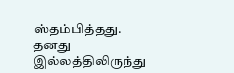ஸ்தம்பித்தது. தனது இல்லத்திலிருந்து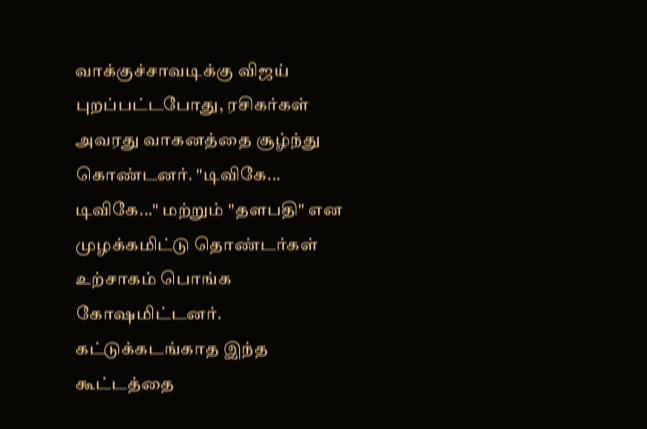வாக்குச்சாவடிக்கு விஜய் புறப்பட்டபோது, ரசிகர்கள் அவரது வாகனத்தை சூழ்ந்து கொண்டனர். "டிவிகே... டிவிகே..." மற்றும் "தளபதி" என முழக்கமிட்டு தொண்டர்கள் உற்சாகம் பொங்க கோஷமிட்டனர்.
கட்டுக்கடங்காத இந்த கூட்டத்தை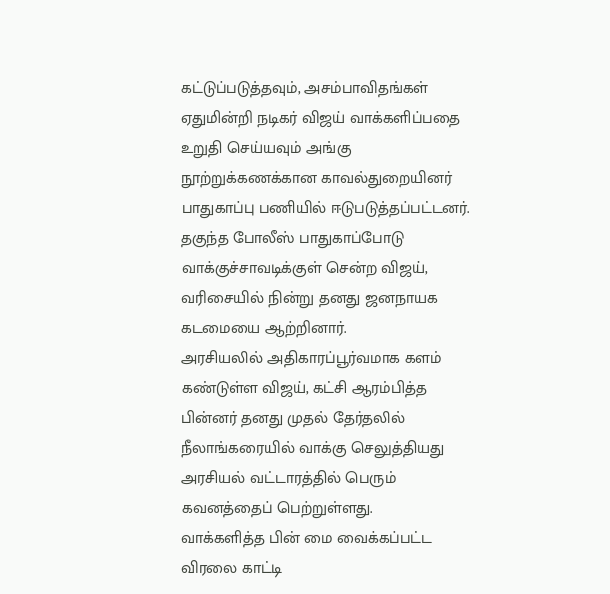கட்டுப்படுத்தவும், அசம்பாவிதங்கள் ஏதுமின்றி நடிகர் விஜய் வாக்களிப்பதை உறுதி செய்யவும் அங்கு நூற்றுக்கணக்கான காவல்துறையினர் பாதுகாப்பு பணியில் ஈடுபடுத்தப்பட்டனர். தகுந்த போலீஸ் பாதுகாப்போடு வாக்குச்சாவடிக்குள் சென்ற விஜய், வரிசையில் நின்று தனது ஜனநாயக கடமையை ஆற்றினார்.
அரசியலில் அதிகாரப்பூர்வமாக களம் கண்டுள்ள விஜய், கட்சி ஆரம்பித்த பின்னர் தனது முதல் தேர்தலில் நீலாங்கரையில் வாக்கு செலுத்தியது அரசியல் வட்டாரத்தில் பெரும் கவனத்தைப் பெற்றுள்ளது.
வாக்களித்த பின் மை வைக்கப்பட்ட விரலை காட்டி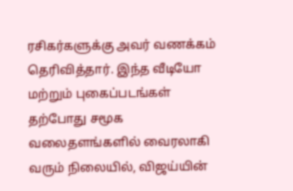ரசிகர்களுக்கு அவர் வணக்கம் தெரிவித்தார். இந்த வீடியோ மற்றும் புகைப்படங்கள் தற்போது சமூக வலைதளங்களில் வைரலாகி வரும் நிலையில், விஜய்யின்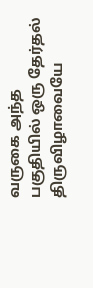வருகை அந்த பகுதியில் ஒரு தேர்தல் திருவிழாவையே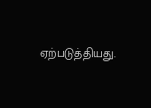ஏற்படுத்தியது.